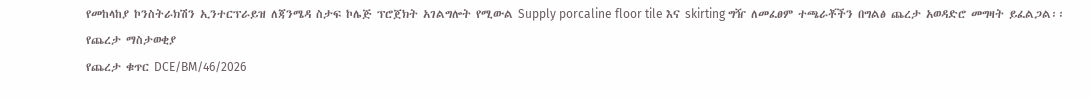የመከላከያ ኮንስትራክሽን ኢንተርፕራይዝ ለጃንሜዳ ስታፍ ኮሌጅ ፕሮጀክት አገልግሎት የሚውል Supply porcaline floor tile እና skirting ግዥ ለመፈፀም ተጫራቾችን በግልፅ ጨረታ አወዳድሮ መግዛት ይፈልጋል፡፡
የጨረታ ማስታወቂያ
የጨረታ ቁጥር DCE/BM/46/2026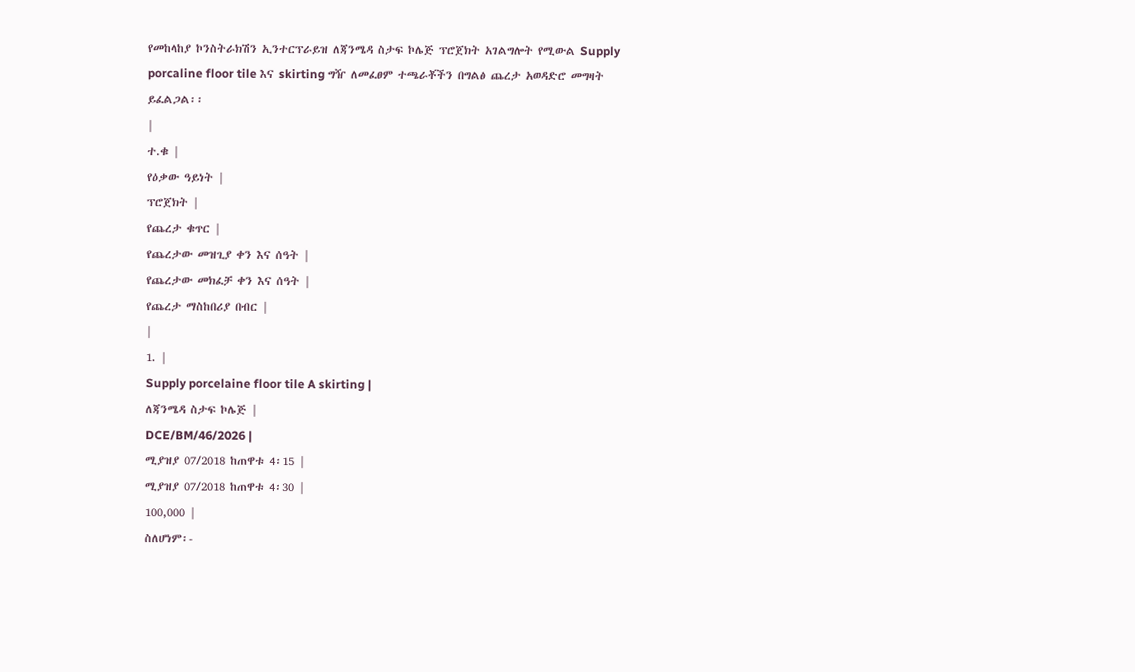የመከላከያ ኮንስትራክሽን ኢንተርፕራይዝ ለጃንሜዳ ስታፍ ኮሌጅ ፕሮጀክት አገልግሎት የሚውል Supply porcaline floor tile እና skirting ግዥ ለመፈፀም ተጫራቾችን በግልፅ ጨረታ አወዳድሮ መግዛት ይፈልጋል፡፡
|
ተ.ቁ |
የዕቃው ዓይነት |
ፕሮጀክት |
የጨረታ ቁጥር |
የጨረታው መዝጊያ ቀን እና ሰዓት |
የጨረታው መክፈቻ ቀን እና ሰዓት |
የጨረታ ማስከበሪያ በብር |
|
1. |
Supply porcelaine floor tile A skirting |
ለጃንሜዳ ስታፍ ኮሌጅ |
DCE/BM/46/2026 |
ሚያዝያ 07/2018 ከጠዋቱ 4፡15 |
ሚያዝያ 07/2018 ከጠዋቱ 4፡30 |
100,000 |
ስለሆነም፡-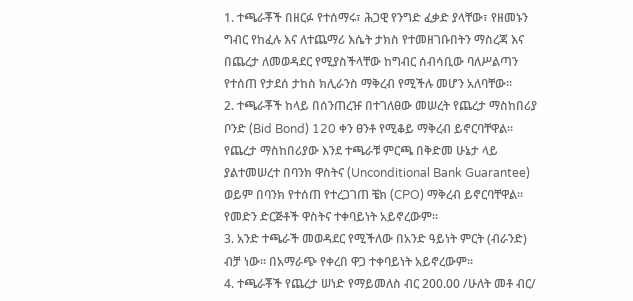1. ተጫራቾች በዘርፉ የተሰማሩ፣ ሕጋዊ የንግድ ፈቃድ ያላቸው፣ የዘመኑን ግብር የከፈሉ እና ለተጨማሪ እሴት ታክስ የተመዘገቡበትን ማስረጃ እና በጨረታ ለመወዳደር የሚያስችላቸው ከግብር ሰብሳቢው ባለሥልጣን የተሰጠ የታደሰ ታከስ ክሊራንስ ማቅረብ የሚችሉ መሆን አለባቸው፡፡
2. ተጫራቾች ከላይ በሰንጠረዡ በተገለፀው መሠረት የጨረታ ማስከበሪያ ቦንድ (Bid Bond) 120 ቀን ፀንቶ የሚቆይ ማቅረብ ይኖርባቸዋል፡፡ የጨረታ ማስከበሪያው እንደ ተጫራቹ ምርጫ በቅድመ ሁኔታ ላይ ያልተመሠረተ በባንክ ዋስትና (Unconditional Bank Guarantee) ወይም በባንክ የተሰጠ የተረጋገጠ ቼክ (CPO) ማቅረብ ይኖርባቸዋል፡፡ የመድን ድርጅቶች ዋስትና ተቀባይነት አይኖረውም።
3. አንድ ተጫራች መወዳደር የሚችለው በአንድ ዓይነት ምርት (ብራንድ) ብቻ ነው፡፡ በአማራጭ የቀረበ ዋጋ ተቀባይነት አይኖረውም፡፡
4. ተጫራቾች የጨረታ ሠነድ የማይመለስ ብር 200.00 /ሁለት መቶ ብር/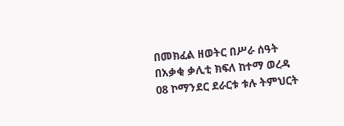በመክፈል ዘወትር በሥራ ሰዓት በአቃቂ ቃሊቲ ክፍለ ከተማ ወረዳ 08 ኮማንደር ደራርቱ ቱሉ ትምህርት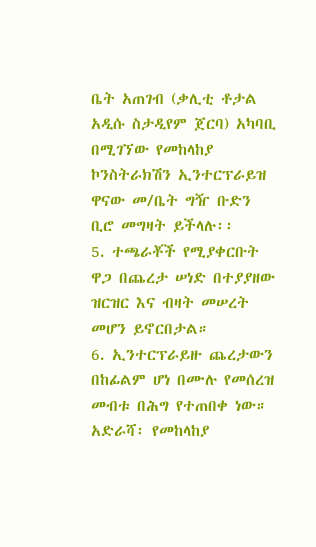ቤት አጠገብ (ቃሊቲ ቶታል አዲሱ ስታዲየም ጀርባ) አካባቢ በሚገኘው የመከላከያ ኮንስትራክሽን ኢንተርፕራይዝ ዋናው መ/ቤት ግዥ ቡድን ቢሮ መግዛት ይችላሉ፡፡
5. ተጫራቾች የሚያቀርቡት ዋጋ በጨረታ ሠነድ በተያያዘው ዝርዝር እና ብዛት መሠረት መሆን ይኖርበታል።
6. ኢንተርፕራይዙ ጨረታውን በከፊልም ሆነ በሙሉ የመሰረዝ መብቱ በሕግ የተጠበቀ ነው።
አድራሻ፡ የመከላከያ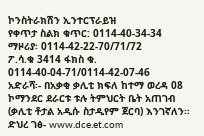ኮንስትራክሽን ኢንተርፕራይዝ
የቀጥታ ስልክ ቁጥር: 0114-40-34-34
ማዞሪያ፡ 0114-42-22-70/71/72
ፖ.ሳ.ቁ 3414 ፋክስ ቁ. 0114-40-04-71/0114-42-07-46
አድራሻ፡- በአቃቂ ቃሊቲ ክፍለ ከተማ ወረዳ 08 ኮማንደር ደራርቱ ቱሉ ትምህርት ቤት አጠገብ (ቃሊቲ ቶታል አዲሱ ስታዲየም ጀርባ) እንገኛለን፡፡
ድህረ ገፅ- www.dce.et.com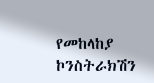የመከላከያ ኮንስትራክሽን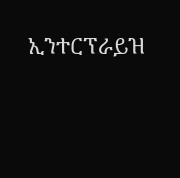ኢንተርፕራይዝ